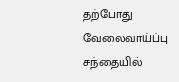தற்போது வேலைவாய்ப்பு சந்தையில்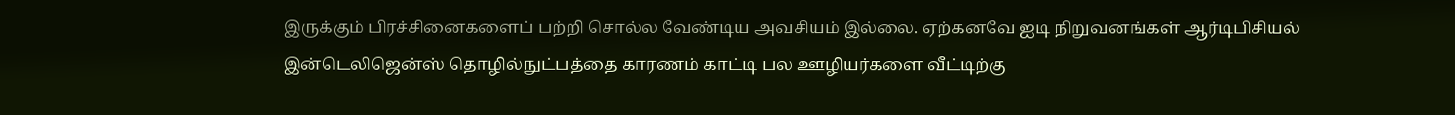இருக்கும் பிரச்சினைகளைப் பற்றி சொல்ல வேண்டிய அவசியம் இல்லை. ஏற்கனவே ஐடி நிறுவனங்கள் ஆர்டிபிசியல் இன்டெலிஜென்ஸ் தொழில்நுட்பத்தை காரணம் காட்டி பல ஊழியர்களை வீட்டிற்கு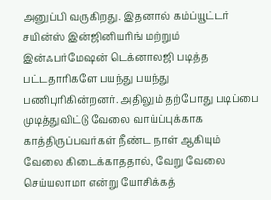அனுப்பி வருகிறது. இதனால் கம்ப்யூட்டர் சயின்ஸ் இன்ஜினியரிங் மற்றும் இன்ஃபர்மேஷன் டெக்னாலஜி படித்த பட்டதாரிகளே பயந்து பயந்து பணிபுரிகின்றனர். அதிலும் தற்போது படிப்பை முடித்துவிட்டு வேலை வாய்ப்புக்காக காத்திருப்பவர்கள் நீண்ட நாள் ஆகியும் வேலை கிடைக்காததால், வேறு வேலை செய்யலாமா என்று யோசிக்கத்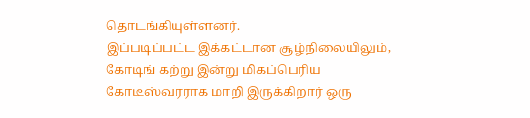தொடங்கியுள்ளனர்.
இப்படிப்பட்ட இக்கட்டான சூழ்நிலையிலும், கோடிங் கற்று இன்று மிகப்பெரிய கோடீஸ்வரராக மாறி இருக்கிறார் ஒரு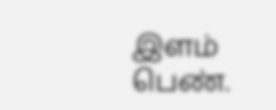இளம் பெண்.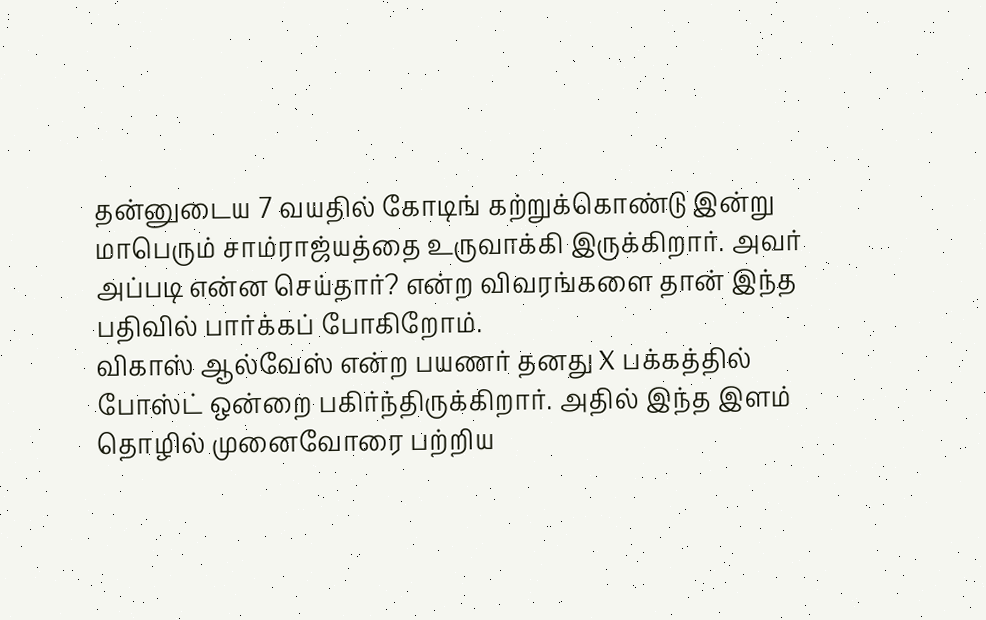தன்னுடைய 7 வயதில் கோடிங் கற்றுக்கொண்டு இன்று மாபெரும் சாம்ராஜ்யத்தை உருவாக்கி இருக்கிறார். அவர் அப்படி என்ன செய்தார்? என்ற விவரங்களை தான் இந்த பதிவில் பார்க்கப் போகிறோம்.
விகாஸ் ஆல்வேஸ் என்ற பயணர் தனது X பக்கத்தில் போஸ்ட் ஒன்றை பகிர்ந்திருக்கிறார். அதில் இந்த இளம் தொழில் முனைவோரை பற்றிய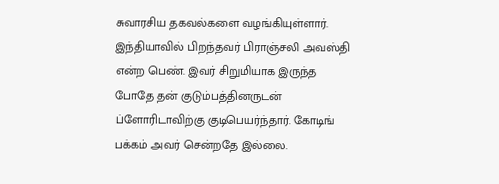சுவாரசிய தகவல்களை வழங்கியுள்ளார். இந்தியாவில் பிறந்தவர் பிராஞ்சலி அவஸ்தி என்ற பெண். இவர் சிறுமியாக இருந்த போதே தன் குடும்பத்தினருடன் ப்ளோரிடாவிற்கு குடிபெயர்ந்தார். கோடிங் பக்கம் அவர் சென்றதே இல்லை.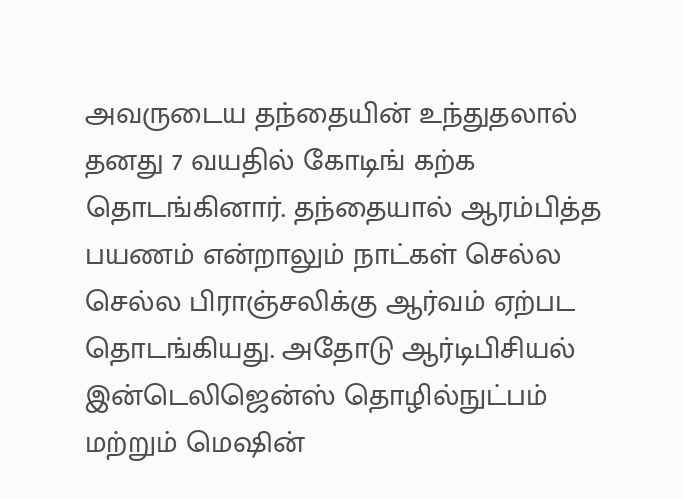அவருடைய தந்தையின் உந்துதலால் தனது 7 வயதில் கோடிங் கற்க தொடங்கினார். தந்தையால் ஆரம்பித்த பயணம் என்றாலும் நாட்கள் செல்ல செல்ல பிராஞ்சலிக்கு ஆர்வம் ஏற்பட தொடங்கியது. அதோடு ஆர்டிபிசியல் இன்டெலிஜென்ஸ் தொழில்நுட்பம் மற்றும் மெஷின்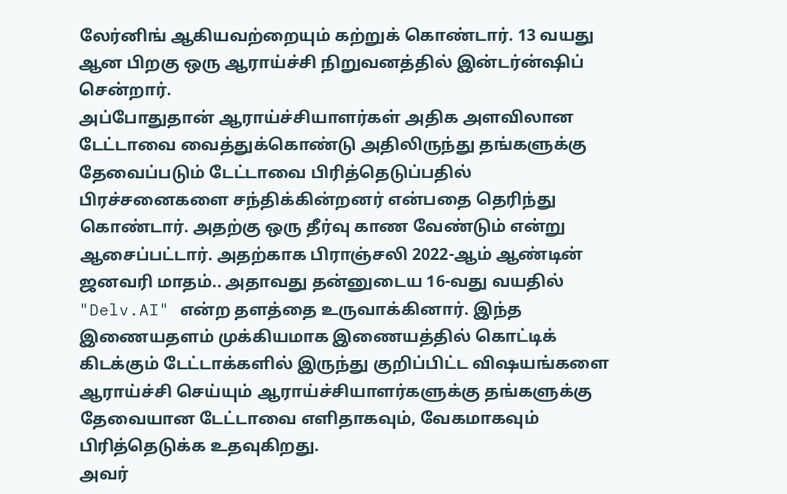லேர்னிங் ஆகியவற்றையும் கற்றுக் கொண்டார். 13 வயது ஆன பிறகு ஒரு ஆராய்ச்சி நிறுவனத்தில் இன்டர்ன்ஷிப் சென்றார்.
அப்போதுதான் ஆராய்ச்சியாளர்கள் அதிக அளவிலான டேட்டாவை வைத்துக்கொண்டு அதிலிருந்து தங்களுக்கு தேவைப்படும் டேட்டாவை பிரித்தெடுப்பதில் பிரச்சனைகளை சந்திக்கின்றனர் என்பதை தெரிந்து கொண்டார். அதற்கு ஒரு தீர்வு காண வேண்டும் என்று ஆசைப்பட்டார். அதற்காக பிராஞ்சலி 2022-ஆம் ஆண்டின் ஜனவரி மாதம்.. அதாவது தன்னுடைய 16-வது வயதில் "Delv.AI" என்ற தளத்தை உருவாக்கினார். இந்த இணையதளம் முக்கியமாக இணையத்தில் கொட்டிக் கிடக்கும் டேட்டாக்களில் இருந்து குறிப்பிட்ட விஷயங்களை ஆராய்ச்சி செய்யும் ஆராய்ச்சியாளர்களுக்கு தங்களுக்கு தேவையான டேட்டாவை எளிதாகவும், வேகமாகவும் பிரித்தெடுக்க உதவுகிறது.
அவர்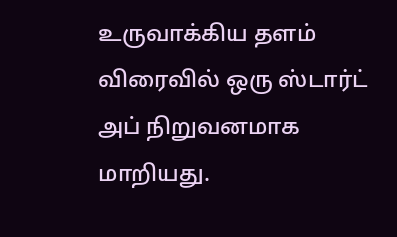உருவாக்கிய தளம் விரைவில் ஒரு ஸ்டார்ட் அப் நிறுவனமாக மாறியது.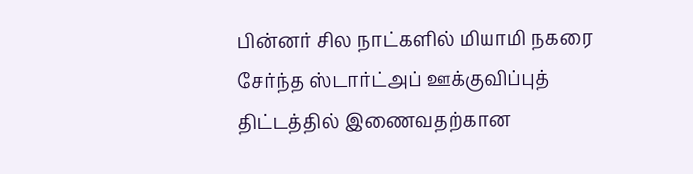பின்னர் சில நாட்களில் மியாமி நகரை சேர்ந்த ஸ்டார்ட்அப் ஊக்குவிப்புத் திட்டத்தில் இணைவதற்கான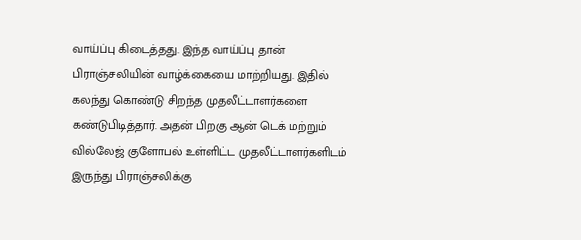வாய்ப்பு கிடைத்தது. இந்த வாய்ப்பு தான் பிராஞ்சலியின் வாழ்க்கையை மாற்றியது. இதில் கலந்து கொண்டு சிறந்த முதலீட்டாளர்களை கண்டுபிடித்தார். அதன் பிறகு ஆன் டெக் மற்றும் வில்லேஜ் குளோபல் உள்ளிட்ட முதலீட்டாளர்களிடம் இருந்து பிராஞ்சலிக்கு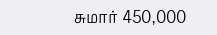சுமார் 450,000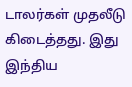டாலர்கள் முதலீடு கிடைத்தது. இது இந்திய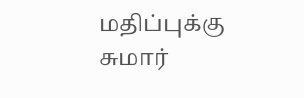மதிப்புக்கு சுமார்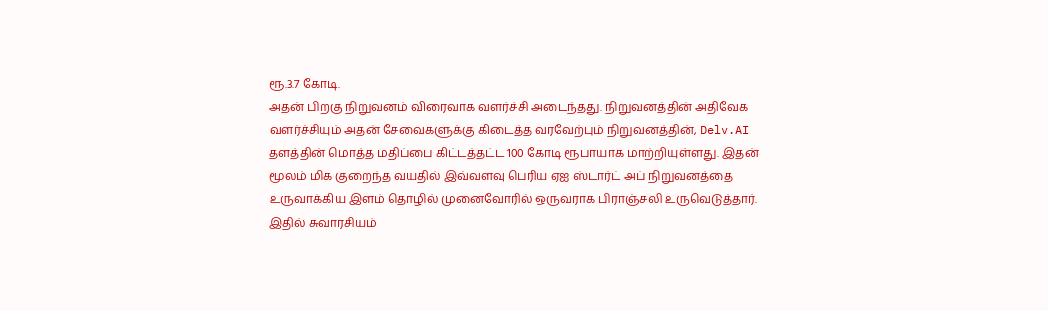ரூ.3.7 கோடி.
அதன் பிறகு நிறுவனம் விரைவாக வளர்ச்சி அடைந்தது. நிறுவனத்தின் அதிவேக வளர்ச்சியும் அதன் சேவைகளுக்கு கிடைத்த வரவேற்பும் நிறுவனத்தின், Delv.AI தளத்தின் மொத்த மதிப்பை கிட்டத்தட்ட 100 கோடி ரூபாயாக மாற்றியுள்ளது. இதன் மூலம் மிக குறைந்த வயதில் இவ்வளவு பெரிய ஏஐ ஸ்டார்ட் அப் நிறுவனத்தை உருவாக்கிய இளம் தொழில் முனைவோரில் ஒருவராக பிராஞ்சலி உருவெடுத்தார்.
இதில் சுவாரசியம்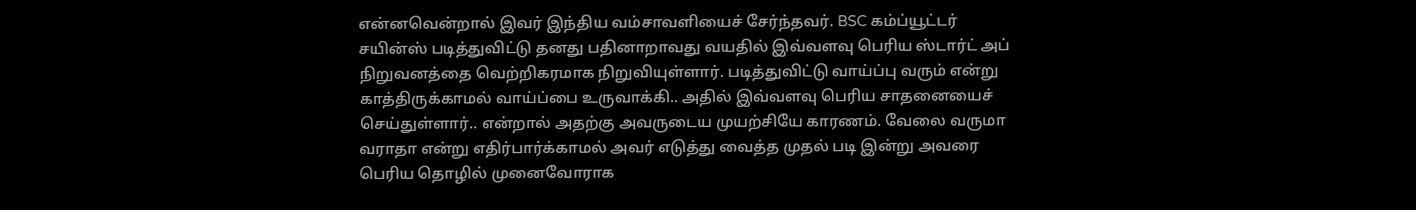என்னவென்றால் இவர் இந்திய வம்சாவளியைச் சேர்ந்தவர். BSC கம்ப்யூட்டர் சயின்ஸ் படித்துவிட்டு தனது பதினாறாவது வயதில் இவ்வளவு பெரிய ஸ்டார்ட் அப் நிறுவனத்தை வெற்றிகரமாக நிறுவியுள்ளார். படித்துவிட்டு வாய்ப்பு வரும் என்று காத்திருக்காமல் வாய்ப்பை உருவாக்கி.. அதில் இவ்வளவு பெரிய சாதனையைச் செய்துள்ளார்.. என்றால் அதற்கு அவருடைய முயற்சியே காரணம். வேலை வருமா வராதா என்று எதிர்பார்க்காமல் அவர் எடுத்து வைத்த முதல் படி இன்று அவரை பெரிய தொழில் முனைவோராக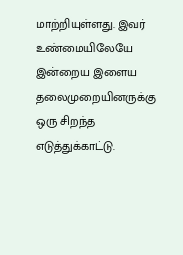மாற்றியுள்ளது. இவர் உண்மையிலேயே இன்றைய இளைய தலைமுறையினருக்கு ஒரு சிறந்த எடுத்துக்காட்டு.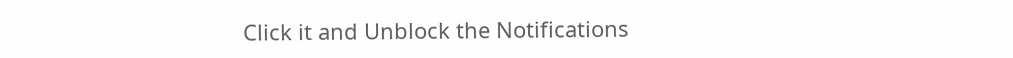Click it and Unblock the Notifications